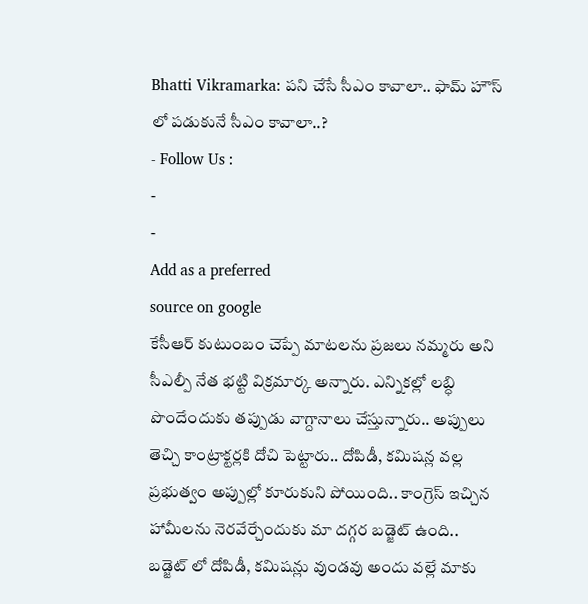Bhatti Vikramarka: పని చేసే సీఎం కావాలా.. ఫామ్ హౌస్ లో పడుకునే సీఎం కావాలా..?
- Follow Us :
-
-
Add as a preferred
source on google
కేసీఆర్ కుటుంబం చెప్పే మాటలను ప్రజలు నమ్మరు అని సీఎల్పీ నేత భట్టి విక్రమార్క అన్నారు. ఎన్నికల్లో లబ్ధి పొందేందుకు తప్పుడు వాగ్దానాలు చేస్తున్నారు.. అప్పులు తెచ్చి కాంట్రాక్టర్లకి దోచి పెట్టారు.. దోపిడీ, కమిషన్ల వల్ల ప్రభుత్వం అప్పుల్లో కూరుకుని పోయింది.. కాంగ్రెస్ ఇచ్చిన హామీలను నెరవేర్చేందుకు మా దగ్గర బడ్జెట్ ఉంది.. బడ్జెట్ లో దోపిడీ, కమిషన్లు వుండవు అందు వల్లే మాకు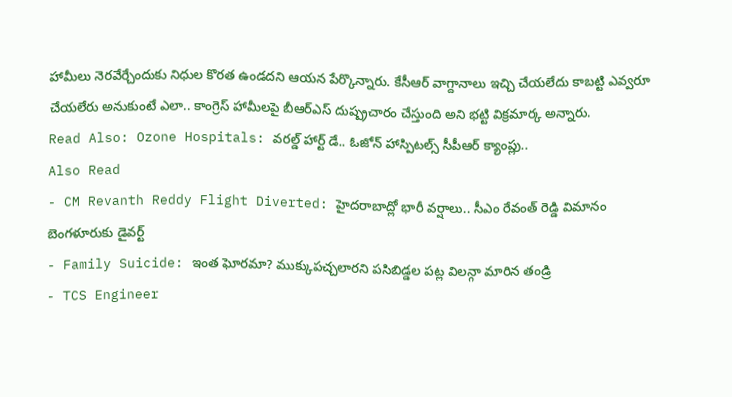హామీలు నెరవేర్చేందుకు నిధుల కొరత ఉండదని ఆయన పేర్కొన్నారు. కేసీఆర్ వాగ్దానాలు ఇచ్చి చేయలేదు కాబట్టి ఎవ్వరూ చేయలేరు అనుకుంటే ఎలా.. కాంగ్రెస్ హామీలపై బీఆర్ఎస్ దుష్ప్రచారం చేస్తుంది అని భట్టి విక్రమార్క అన్నారు.
Read Also: Ozone Hospitals: వరల్డ్ హార్ట్ డే.. ఓజోన్ హాస్పిటల్స్ సీపీఆర్ క్యాంప్లు..
Also Read
- CM Revanth Reddy Flight Diverted: హైదరాబాద్లో భారీ వర్షాలు.. సీఎం రేవంత్ రెడ్డి విమానం బెంగళూరుకు డైవర్ట్
- Family Suicide: ఇంత ఘోరమా? ముక్కుపచ్చలారని పసిబిడ్డల పట్ల విలన్గా మారిన తండ్రి
- TCS Engineer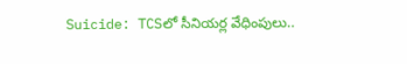Suicide: TCSలో సీనియర్ల వేధింపులు..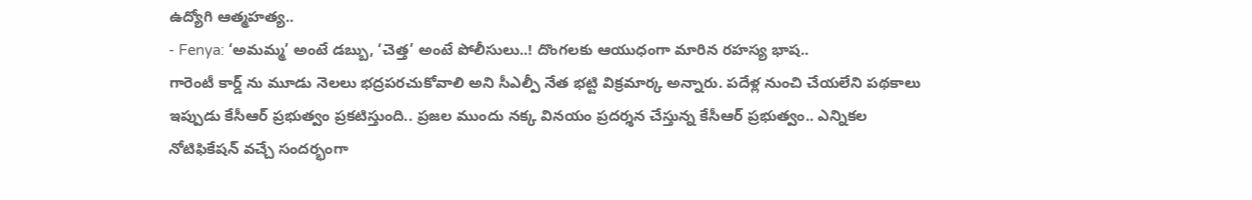ఉద్యోగి ఆత్మహత్య..
- Fenya: ‘అమమ్మ’ అంటే డబ్బు, ‘చెత్త’ అంటే పోలీసులు..! దొంగలకు ఆయుధంగా మారిన రహస్య భాష..
గారెంటీ కార్డ్ ను మూడు నెలలు భద్రపరచుకోవాలి అని సీఎల్పీ నేత భట్టి విక్రమార్క అన్నారు. పదేళ్ల నుంచి చేయలేని పథకాలు ఇప్పుడు కేసీఆర్ ప్రభుత్వం ప్రకటిస్తుంది.. ప్రజల ముందు నక్క వినయం ప్రదర్శన చేస్తున్న కేసీఆర్ ప్రభుత్వం.. ఎన్నికల నోటిఫికేషన్ వచ్చే సందర్భంగా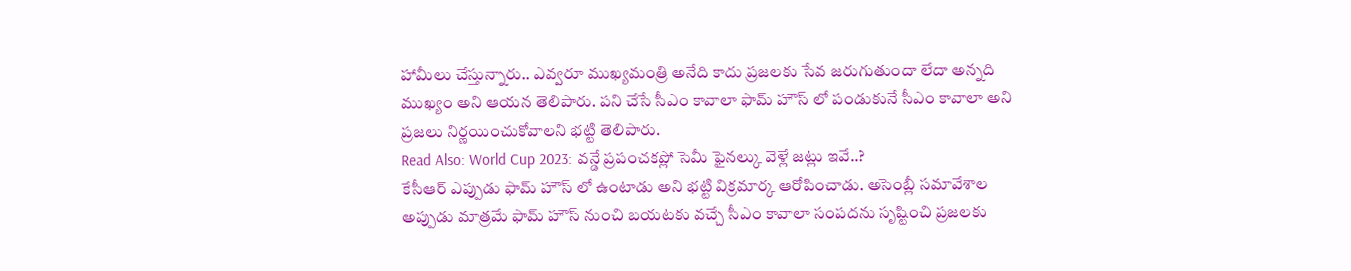హామీలు చేస్తున్నారు.. ఎవ్వరూ ముఖ్యమంత్రి అనేది కాదు ప్రజలకు సేవ జరుగుతుందా లేదా అన్నది ముఖ్యం అని ఆయన తెలిపారు. పని చేసే సీఎం కావాలా ఫామ్ హౌస్ లో పండుకునే సీఎం కావాలా అని ప్రజలు నిర్ణయించుకోవాలని భట్టి తెలిపారు.
Read Also: World Cup 2023: వన్డే ప్రపంచకప్లో సెమీ ఫైనల్కు వెళ్లే జట్లు ఇవే..?
కేసీఆర్ ఎప్పుడు ఫామ్ హౌస్ లో ఉంటాడు అని భట్టి విక్రమార్క ఆరోపించాడు. అసెంబ్లీ సమావేశాల అప్పుడు మాత్రమే ఫామ్ హౌస్ నుంచి బయటకు వచ్చే సీఎం కావాలా సంపదను సృష్టించి ప్రజలకు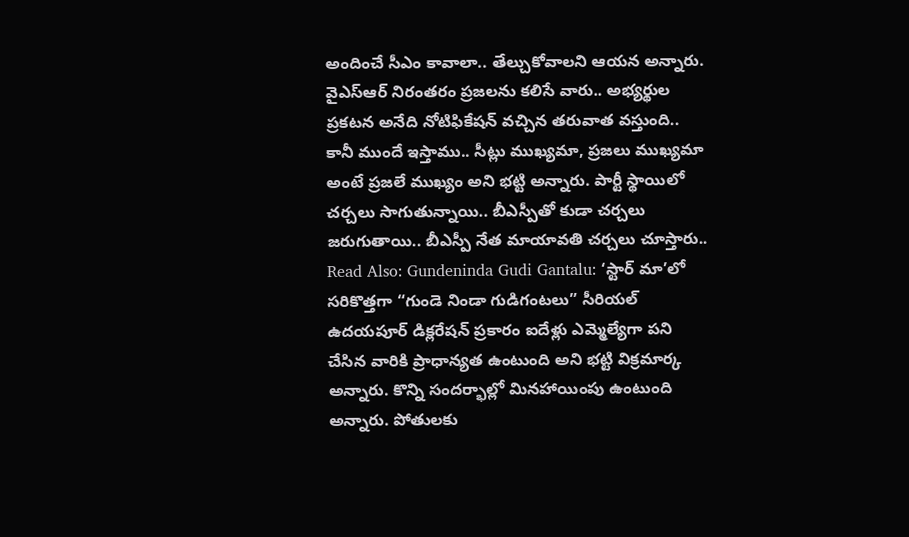అందించే సీఎం కావాలా.. తేల్చుకోవాలని ఆయన అన్నారు. వైఎస్ఆర్ నిరంతరం ప్రజలను కలిసే వారు.. అభ్యర్థుల ప్రకటన అనేది నోటిఫికేషన్ వచ్చిన తరువాత వస్తుంది.. కానీ ముందే ఇస్తాము.. సీట్లు ముఖ్యమా, ప్రజలు ముఖ్యమా అంటే ప్రజలే ముఖ్యం అని భట్టి అన్నారు. పార్టీ స్థాయిలో చర్చలు సాగుతున్నాయి.. బీఎస్పీతో కుడా చర్చలు జరుగుతాయి.. బీఎస్పీ నేత మాయావతి చర్చలు చూస్తారు..
Read Also: Gundeninda Gudi Gantalu: ‘స్టార్ మా’లో సరికొత్తగా “గుండె నిండా గుడిగంటలు” సీరియల్
ఉదయపూర్ డిక్లరేషన్ ప్రకారం ఐదేళ్లు ఎమ్మెల్యేగా పని చేసిన వారికి ప్రాధాన్యత ఉంటుంది అని భట్టి విక్రమార్క అన్నారు. కొన్ని సందర్భాల్లో మినహాయింపు ఉంటుంది అన్నారు. పోతులకు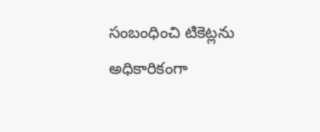సంబంధించి టికెట్లను అధికారికంగా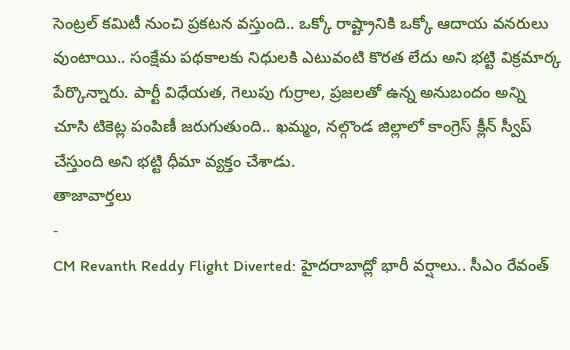సెంట్రల్ కమిటీ నుంచి ప్రకటన వస్తుంది.. ఒక్కో రాష్ట్రానికి ఒక్కో ఆదాయ వనరులు వుంటాయి.. సంక్షేమ పథకాలకు నిధులకి ఎటువంటి కొరత లేదు అని భట్టి విక్రమార్క పేర్కొన్నారు. పార్టీ విధేయత, గెలుపు గుర్రాల, ప్రజలతో ఉన్న అనుబందం అన్ని చూసి టికెట్ల పంపిణీ జరుగుతుంది.. ఖమ్మం, నల్గొండ జిల్లాలో కాంగ్రెస్ క్లీన్ స్వీప్ చేస్తుంది అని భట్టి ధీమా వ్యక్తం చేశాడు.
తాజావార్తలు
-
CM Revanth Reddy Flight Diverted: హైదరాబాద్లో భారీ వర్షాలు.. సీఎం రేవంత్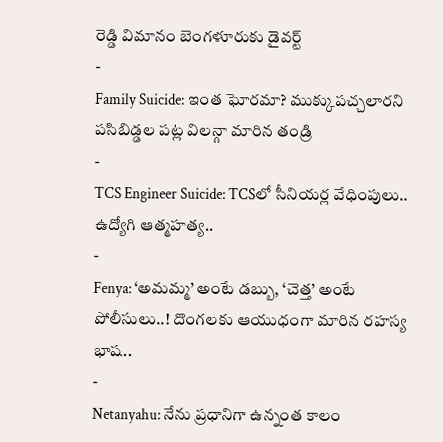రెడ్డి విమానం బెంగళూరుకు డైవర్ట్
-
Family Suicide: ఇంత ఘోరమా? ముక్కుపచ్చలారని పసిబిడ్డల పట్ల విలన్గా మారిన తండ్రి
-
TCS Engineer Suicide: TCSలో సీనియర్ల వేధింపులు.. ఉద్యోగి ఆత్మహత్య..
-
Fenya: ‘అమమ్మ’ అంటే డబ్బు, ‘చెత్త’ అంటే పోలీసులు..! దొంగలకు ఆయుధంగా మారిన రహస్య భాష..
-
Netanyahu: నేను ప్రధానిగా ఉన్నంత కాలం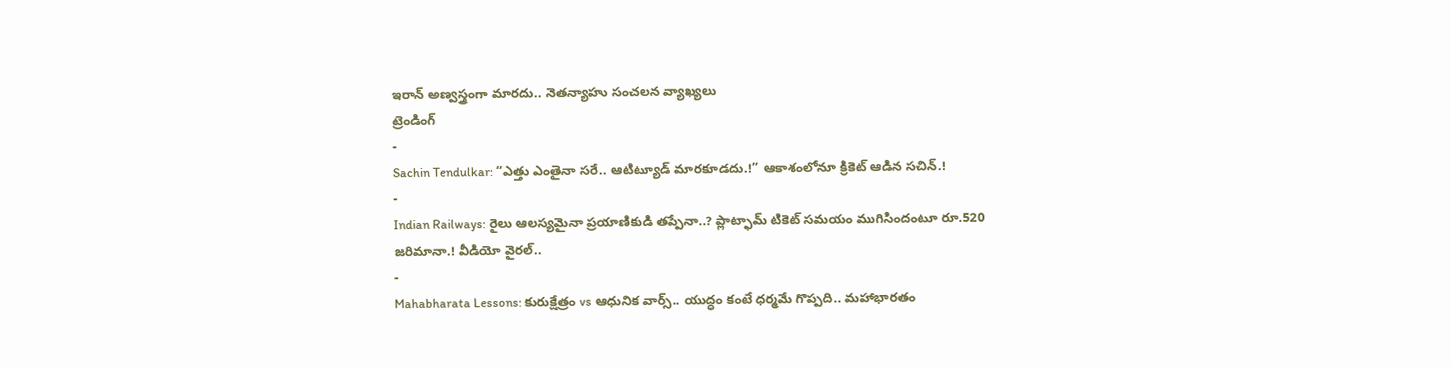ఇరాన్ అణ్వస్త్రంగా మారదు.. నెతన్యాహు సంచలన వ్యాఖ్యలు
ట్రెండింగ్
-
Sachin Tendulkar: “ఎత్తు ఎంతైనా సరే.. ఆటిట్యూడ్ మారకూడదు.!” ఆకాశంలోనూ క్రికెట్ ఆడిన సచిన్.!
-
Indian Railways: రైలు ఆలస్యమైనా ప్రయాణికుడి తప్పేనా..? ప్లాట్ఫామ్ టికెట్ సమయం ముగిసిందంటూ రూ.520 జరిమానా.! వీడియో వైరల్..
-
Mahabharata Lessons: కురుక్షేత్రం vs ఆధునిక వార్స్.. యుద్ధం కంటే ధర్మమే గొప్పది.. మహాభారతం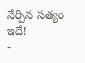నేర్పిన సత్యం ఇదే!
-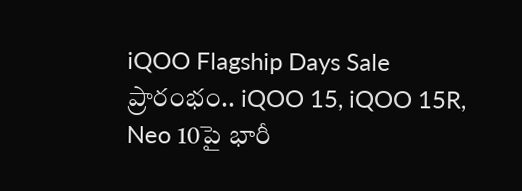iQOO Flagship Days Sale ప్రారంభం.. iQOO 15, iQOO 15R, Neo 10పై భారీ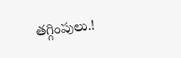తగ్గింపులు.!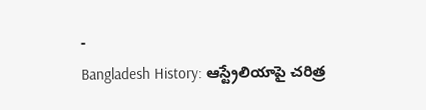-
Bangladesh History: ఆస్ట్రేలియాపై చరిత్ర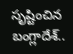సృష్టించిన బంగ్లాదేశ్..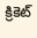క్రికెట్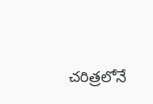చరిత్రలోనే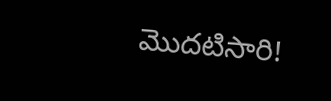మొదటిసారి!